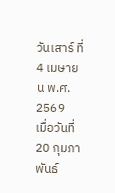วันเสาร์ ที่ 4 เมษายน พ.ศ. 2569
เมื่อวันที่ 20 กุมภาพันธ์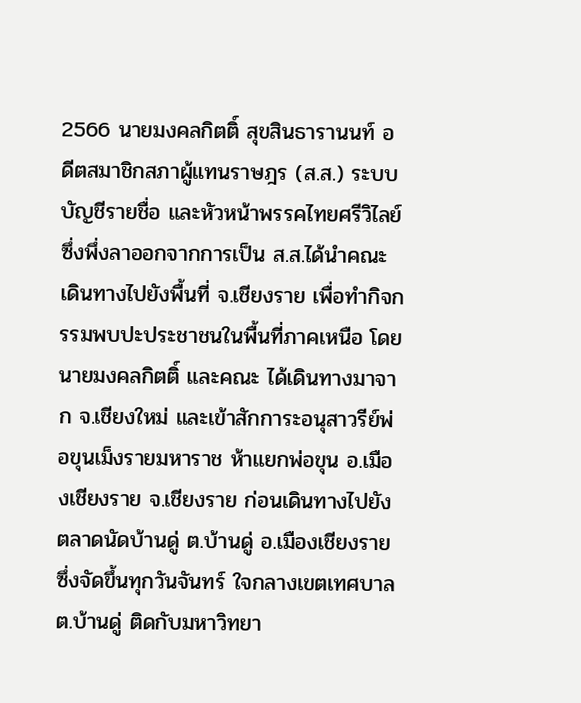2566 นายมงคลกิตติ์ สุขสินธารานนท์ อดีตสมาชิกสภาผู้แทนราษฎร (ส.ส.) ระบบบัญชีรายชื่อ และหัวหน้าพรรคไทยศรีวิไลย์ ซึ่งพึ่งลาออกจากการเป็น ส.ส.ได้นำคณะเดินทางไปยังพื้นที่ จ.เชียงราย เพื่อทำกิจกรรมพบปะประชาชนในพื้นที่ภาคเหนือ โดย นายมงคลกิตติ์ และคณะ ได้เดินทางมาจาก จ.เชียงใหม่ และเข้าสักการะอนุสาวรีย์พ่อขุนเม็งรายมหาราช ห้าแยกพ่อขุน อ.เมืองเชียงราย จ.เชียงราย ก่อนเดินทางไปยังตลาดนัดบ้านดู่ ต.บ้านดู่ อ.เมืองเชียงราย ซึ่งจัดขึ้นทุกวันจันทร์ ใจกลางเขตเทศบาล ต.บ้านดู่ ติดกับมหาวิทยา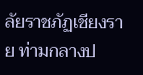ลัยราชภัฏเชียงราย ท่ามกลางป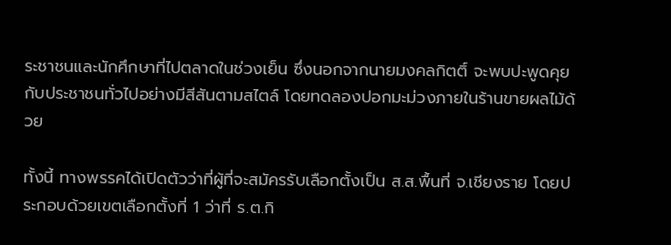ระชาชนและนักศึกษาที่ไปตลาดในช่วงเย็น ซึ่งนอกจากนายมงคลกิตติ์ จะพบปะพูดคุยกับประชาชนทั่วไปอย่างมีสีสันตามสไตล์ โดยทดลองปอกมะม่วงภายในร้านขายผลไม้ด้วย

ทั้งนี้ ทางพรรคได้เปิดตัวว่าที่ผู้ที่จะสมัครรับเลือกตั้งเป็น ส.ส.พื้นที่ จ.เชียงราย โดยประกอบด้วยเขตเลือกตั้งที่ 1 ว่าที่ ร.ต.กิ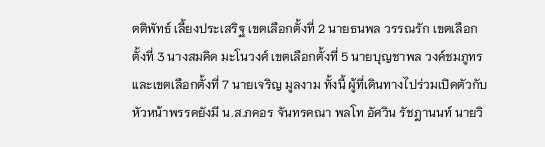ตติพัทธ์ เลี้ยงประเสริฐ เขตเลือกตั้งที่ 2 นายธนพล วรรณรัก เขตเลือกตั้งที่ 3 นางสมคิด มะโนวงศ์ เขตเลือกตั้งที่ 5 นายบุญชาพล วงค์ชมภูทร และเขตเลือกตั้งที่ 7 นายเจริญ มูลงาม ทั้งนี้ ผู้ที่เดินทางไปร่วมเปิดตัวกับหัวหน้าพรรคยังมี น.ส.ภคอร จันทรคณา พลโท อัศวิน รัชฎานนท์ นายวิ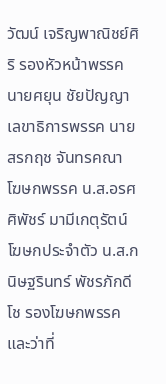วัฒน์ เจริญพาณิชย์ศิริ รองหัวหน้าพรรค นายศยุน ชัยปัญญา เลขาธิการพรรค นายสรกฤช จันทรคณา โฆษกพรรค น.ส.อรศศิพัชร์ มามีเกตุรัตน์ โฆษกประจำตัว น.ส.กนิษฐรินทร์ พัชรภักดีโช รองโฆษกพรรคและว่าที่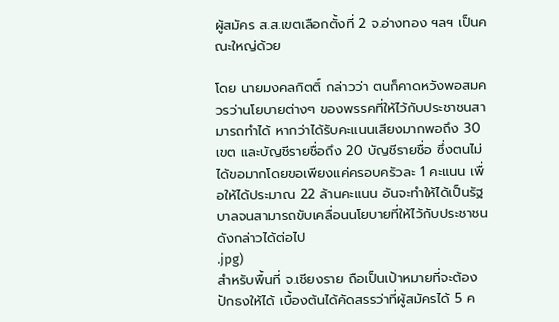ผู้สมัคร ส.ส.เขตเลือกตั้งที่ 2 จ.อ่างทอง ฯลฯ เป็นคณะใหญ่ด้วย

โดย นายมงคลกิตติ์ กล่าวว่า ตนก็คาดหวังพอสมควรว่านโยบายต่างๆ ของพรรคที่ให้ไว้กับประชาชนสามารถทำได้ หากว่าได้รับคะแนนเสียงมากพอถึง 30 เขต และบัญชีรายชื่อถึง 20 บัญชีรายชื่อ ซึ่งตนไม่ได้ขอมากโดยขอเพียงแค่ครอบครัวละ 1 คะแนน เพื่อให้ได้ประมาณ 22 ล้านคะแนน อันจะทำให้ได้เป็นรัฐบาลจนสามารถขับเคลื่อนนโยบายที่ให้ไว้กับประชาชนดังกล่าวได้ต่อไป
.jpg)
สำหรับพื้นที่ จ.เชียงราย ถือเป็นเป้าหมายที่จะต้องปักธงให้ได้ เบื้องต้นได้คัดสรรว่าที่ผู้สมัครได้ 5 ค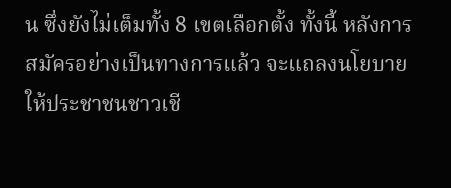น ซึ่งยังไม่เต็มทั้ง 8 เขตเลือกตั้ง ทั้งนี้ หลังการสมัครอย่างเป็นทางการแล้ว จะแถลงนโยบายให้ประชาชนชาวเชี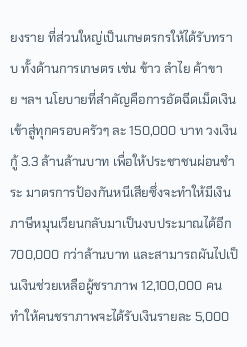ยงราย ที่ส่วนใหญ่เป็นเกษตรกรให้ได้รับทราบ ทั้งด้านการเกษตร เช่น ข้าว ลำไย ค้าขาย ฯลฯ นโยบายที่สำคัญคือการอัดฉีดเม็ดเงินเข้าสู่ทุกครอบครัวๆ ละ 150,000 บาท วงเงินกู้ 3.3 ล้านล้านบาท เพื่อให้ประชาชนผ่อนชำระ มาตรการป้องกันหนีเสียซึ่งจะทำให้มีเงินภาษีหมุนเวียนกลับมาเป็นงบประมาณได้อีก 700,000 กว่าล้านบาท และสามารถผันไปเป็นเงินช่วยเหลือผู้ชราภาพ 12,100,000 คน ทำให้คนชราภาพจะได้รับเงินรายละ 5,000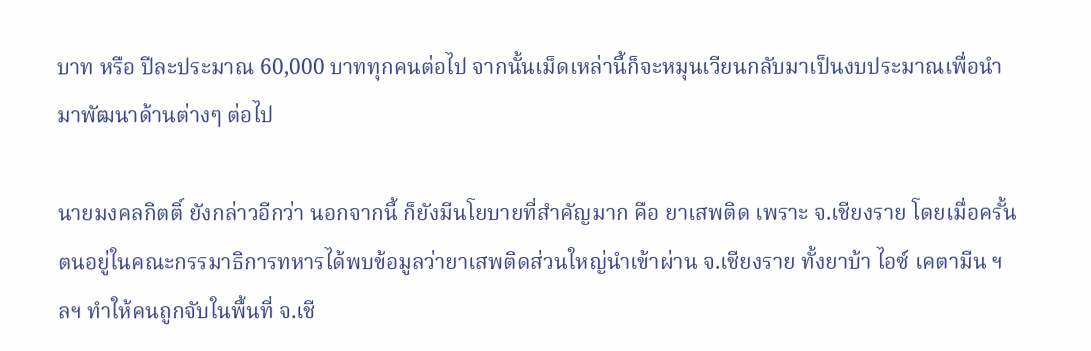บาท หรือ ปีละประมาณ 60,000 บาททุกคนต่อไป จากนั้นเม็ดเหล่านี้ก็จะหมุนเวียนกลับมาเป็นงบประมาณเพื่อนำมาพัฒนาด้านต่างๆ ต่อไป

นายมงคลกิตติ์ ยังกล่าวอีกว่า นอกจากนี้ ก็ยังมีนโยบายที่สำคัญมาก คือ ยาเสพติด เพราะ จ.เชียงราย โดยเมื่อครั้นตนอยู่ในคณะกรรมาธิการทหารได้พบข้อมูลว่ายาเสพติดส่วนใหญ่นำเข้าผ่าน จ.เชียงราย ทั้งยาบ้า ไอซ์ เคตามีน ฯลฯ ทำให้คนถูกจับในพื้นที่ จ.เชี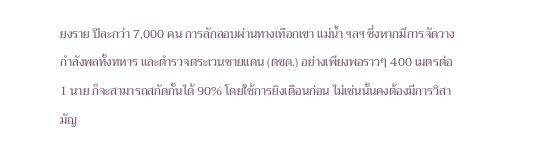ยงราย ปีละกว่า 7,000 คน การลักลอบผ่านทางเทือกเขา แม่น้ำ ฯลฯ ซึ่งหากมีการจัดวางกำลังพลทั้งทหาร และตำรวจตระเวนชายแดน (ตชด.) อย่างเพียงพอราวๆ 400 เมตรต่อ 1 นาย ก็จะสามารถสกัดกั้นได้ 90% โดยใช้การยิงเตือนก่อน ไม่เช่นนั้นคงต้องมีการวิสามัญ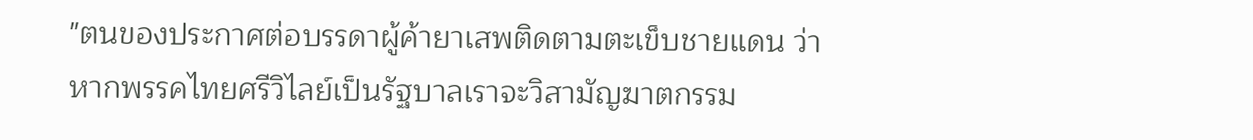"ตนของประกาศต่อบรรดาผู้ค้ายาเสพติดตามตะเข็บชายแดน ว่า หากพรรคไทยศรีวิไลย์เป็นรัฐบาลเราจะวิสามัญฆาตกรรม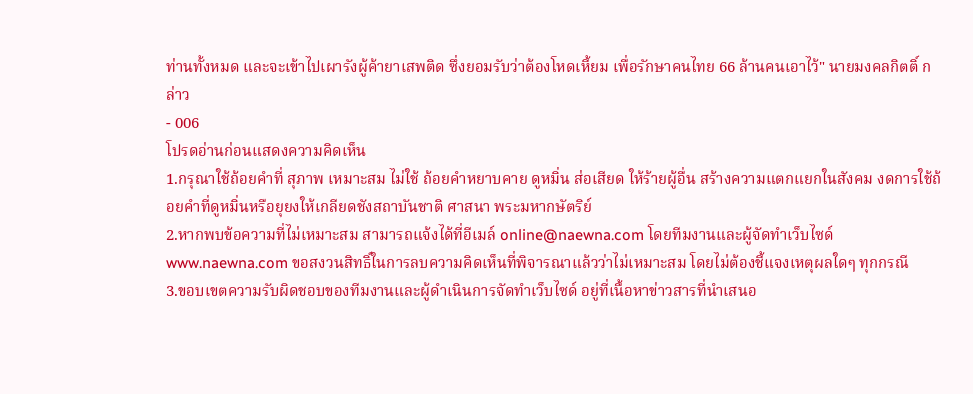ท่านทั้งหมด และจะเข้าไปเผารังผู้ค้ายาเสพติด ซึ่งยอมรับว่าต้องโหดเหี้ยม เพื่อรักษาคนไทย 66 ล้านคนเอาไว้" นายมงคลกิตติ์ กล่าว
- 006
โปรดอ่านก่อนแสดงความคิดเห็น
1.กรุณาใช้ถ้อยคำที่ สุภาพ เหมาะสม ไม่ใช้ ถ้อยคำหยาบคาย ดูหมิ่น ส่อเสียด ให้ร้ายผู้อื่น สร้างความแตกแยกในสังคม งดการใช้ถ้อยคำที่ดูหมิ่นหรือยุยงให้เกลียดชังสถาบันชาติ ศาสนา พระมหากษัตริย์
2.หากพบข้อความที่ไม่เหมาะสม สามารถแจ้งได้ที่อีเมล์ online@naewna.com โดยทีมงานและผู้จัดทำเว็บไซด์ www.naewna.com ขอสงวนสิทธิ์ในการลบความคิดเห็นที่พิจารณาแล้วว่าไม่เหมาะสม โดยไม่ต้องชี้แจงเหตุผลใดๆ ทุกกรณี
3.ขอบเขตความรับผิดชอบของทีมงานและผู้ดำเนินการจัดทำเว็บไซด์ อยู่ที่เนื้อหาข่าวสารที่นำเสนอ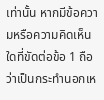เท่านั้น หากมีข้อความหรือความคิดเห็นใดที่ขัดต่อข้อ 1 ถือว่าเป็นกระทำนอกเห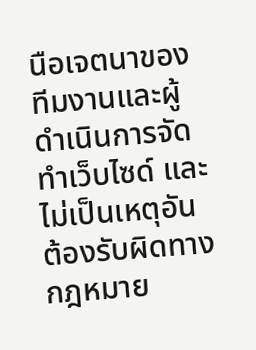นือเจตนาของทีมงานและผู้ดำเนินการจัดทำเว็บไซด์ และไม่เป็นเหตุอันต้องรับผิดทางกฎหมาย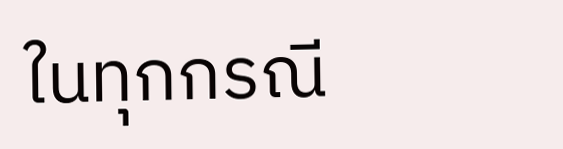ในทุกกรณี